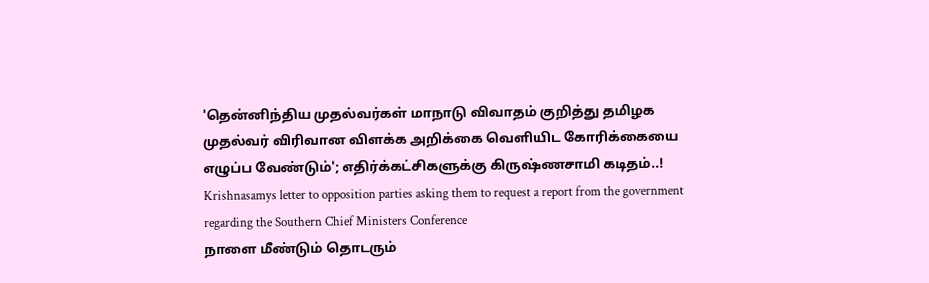'தென்னிந்திய முதல்வர்கள் மாநாடு விவாதம் குறித்து தமிழக முதல்வர் விரிவான விளக்க அறிக்கை வெளியிட கோரிக்கையை எழுப்ப வேண்டும்'; எதிர்க்கட்சிகளுக்கு கிருஷ்ணசாமி கடிதம்..!
Krishnasamys letter to opposition parties asking them to request a report from the government regarding the Southern Chief Ministers Conference
நாளை மீண்டும் தொடரும்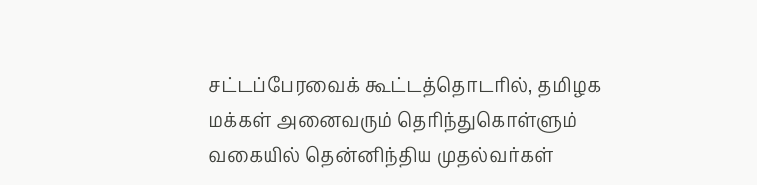சட்டப்பேரவைக் கூட்டத்தொடரில், தமிழக மக்கள் அனைவரும் தெரிந்துகொள்ளும் வகையில் தென்னிந்திய முதல்வர்கள்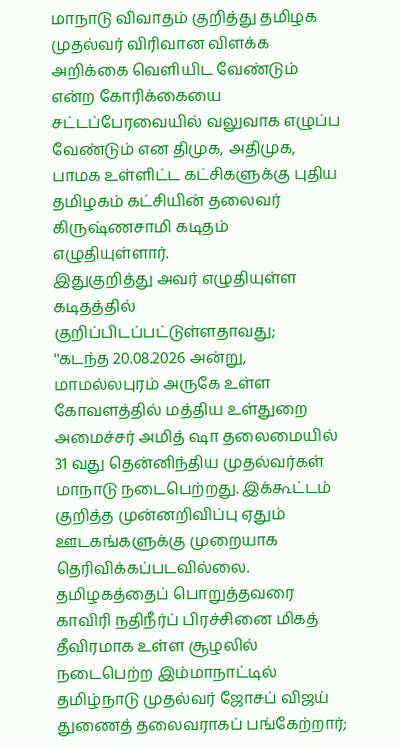மாநாடு விவாதம் குறித்து தமிழக முதல்வர் விரிவான விளக்க அறிக்கை வெளியிட வேண்டும் என்ற கோரிக்கையை சட்டப்பேரவையில் வலுவாக எழுப்ப வேண்டும் என திமுக, அதிமுக, பாமக உள்ளிட்ட கட்சிகளுக்கு புதிய தமிழகம் கட்சியின் தலைவர் கிருஷ்ணசாமி கடிதம் எழுதியுள்ளார்.
இதுகுறித்து அவர் எழுதியுள்ள கடிதத்தில் குறிப்பிடப்பட்டுள்ளதாவது;
''கடந்த 20.08.2026 அன்று, மாமல்லபுரம் அருகே உள்ள கோவளத்தில் மத்திய உள்துறை அமைச்சர் அமித் ஷா தலைமையில் 31 வது தென்னிந்திய முதல்வர்கள் மாநாடு நடைபெற்றது. இக்கூட்டம் குறித்த முன்னறிவிப்பு ஏதும் ஊடகங்களுக்கு முறையாக தெரிவிக்கப்படவில்லை.
தமிழகத்தைப் பொறுத்தவரை காவிரி நதிநீர்ப் பிரச்சினை மிகத் தீவிரமாக உள்ள சூழலில் நடைபெற்ற இம்மாநாட்டில் தமிழ்நாடு முதல்வர் ஜோசப் விஜய் துணைத் தலைவராகப் பங்கேற்றார்;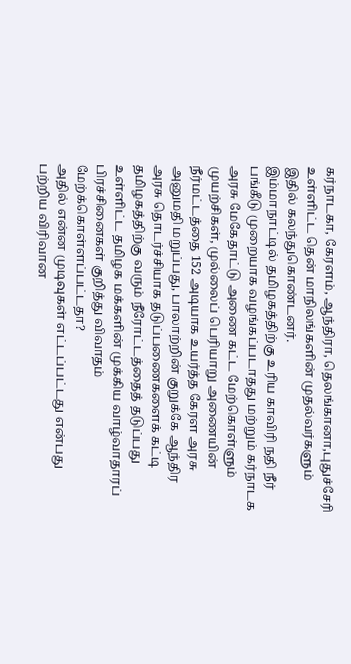கர்நாடகா, கேரளம், ஆந்திரா, தெலங்கானா,புதுச்சேரி உள்ளிட்ட தென் மாநிலங்களின் முதல்வர்களும் இதில் கலந்துகொண்டனர்.
இம்மாநாட்டில் தமிழகத்திற்கு உரிய காவிரி நதி நீர் பங்கீடு முறையாக வழங்கப்படாதது மற்றும் கர்நாடக அரசு மேகேதாட்டு அணை கட்ட மேற்கொள்ளும் முயற்சிகள், முல்லைப் பெரியாறு அணையின் நீர்மட்டத்தை 152 அடியாக உயர்த்த கேரள அரசு அனுமதி மறுப்பது, பாலாற்றின் குறுக்கே ஆந்திர அரசு தொடர்ச்சியாக தடுப்பணைகளைக் கட்டி தமிழகத்திற்கு வரும் நீரோட்டத்தைத் தடுப்பது உள்ளிட்ட தமிழக மக்களின் முக்கிய வாழ்வாதாரப் பிரச்சினைகள் குறித்து விவாதம் மேற்க்கொள்ளப்பட்டதா?
அதில் என்ன முடிவுகள் எட்டப்பட்டது என்பது பற்றிய விரிவான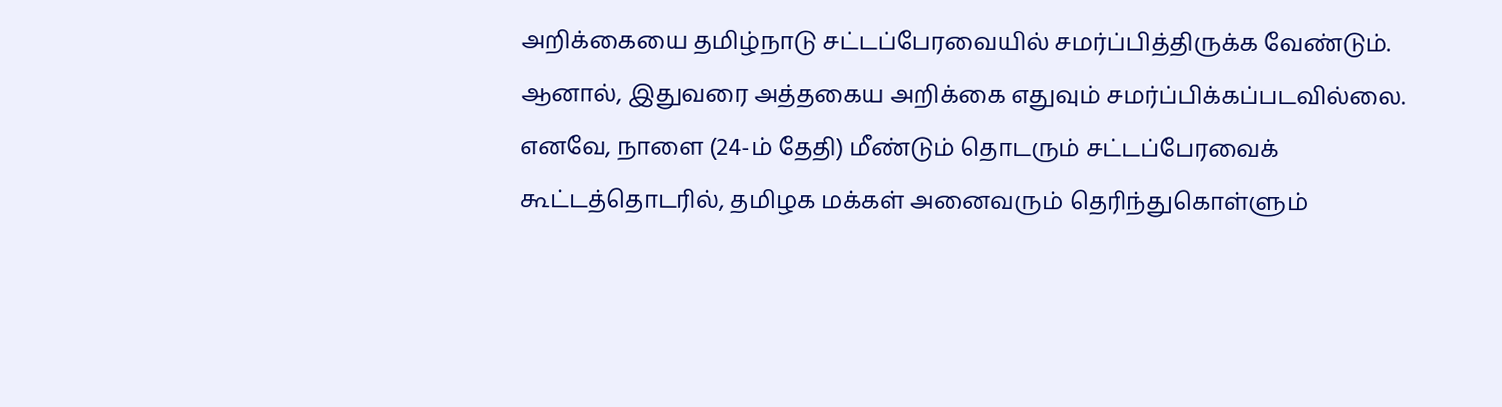அறிக்கையை தமிழ்நாடு சட்டப்பேரவையில் சமர்ப்பித்திருக்க வேண்டும். ஆனால், இதுவரை அத்தகைய அறிக்கை எதுவும் சமர்ப்பிக்கப்படவில்லை.
எனவே, நாளை (24-ம் தேதி) மீண்டும் தொடரும் சட்டப்பேரவைக் கூட்டத்தொடரில், தமிழக மக்கள் அனைவரும் தெரிந்துகொள்ளும்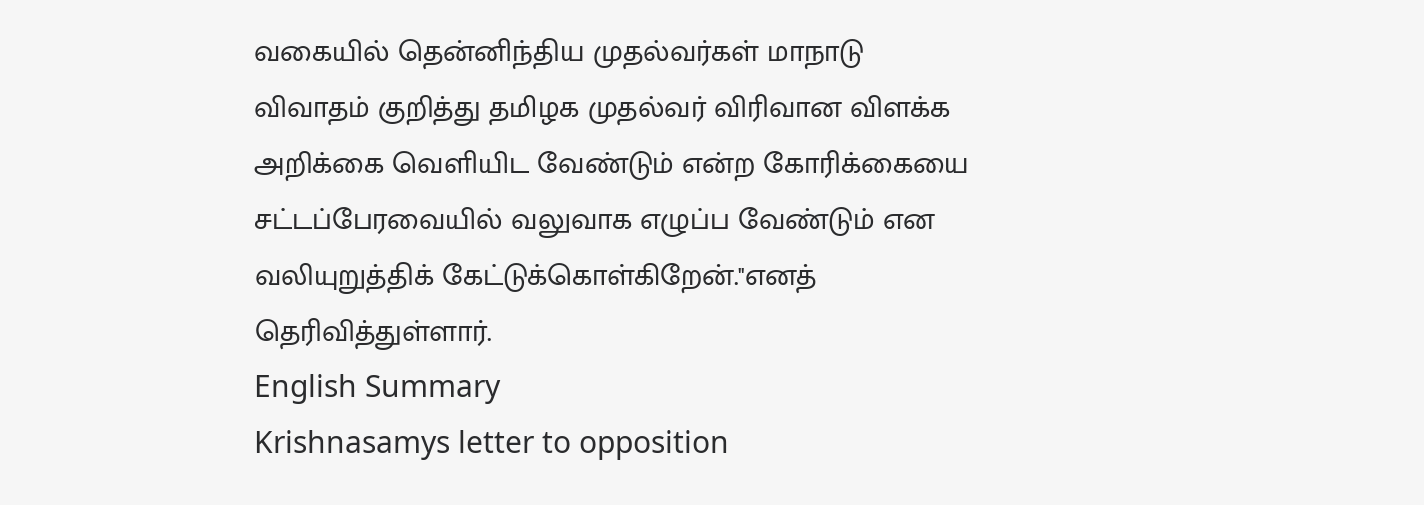வகையில் தென்னிந்திய முதல்வர்கள் மாநாடு விவாதம் குறித்து தமிழக முதல்வர் விரிவான விளக்க அறிக்கை வெளியிட வேண்டும் என்ற கோரிக்கையை சட்டப்பேரவையில் வலுவாக எழுப்ப வேண்டும் என வலியுறுத்திக் கேட்டுக்கொள்கிறேன்.''எனத் தெரிவித்துள்ளார்.
English Summary
Krishnasamys letter to opposition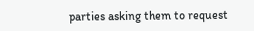parties asking them to request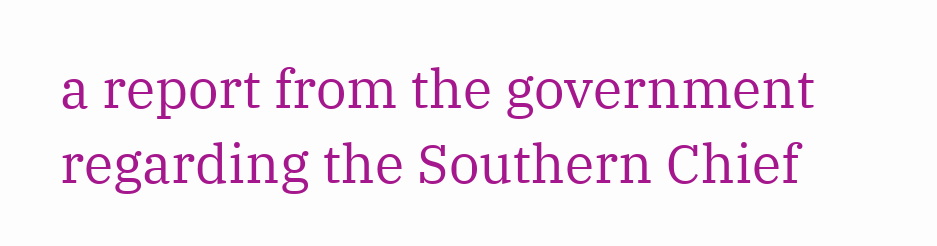a report from the government regarding the Southern Chief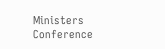Ministers Conference